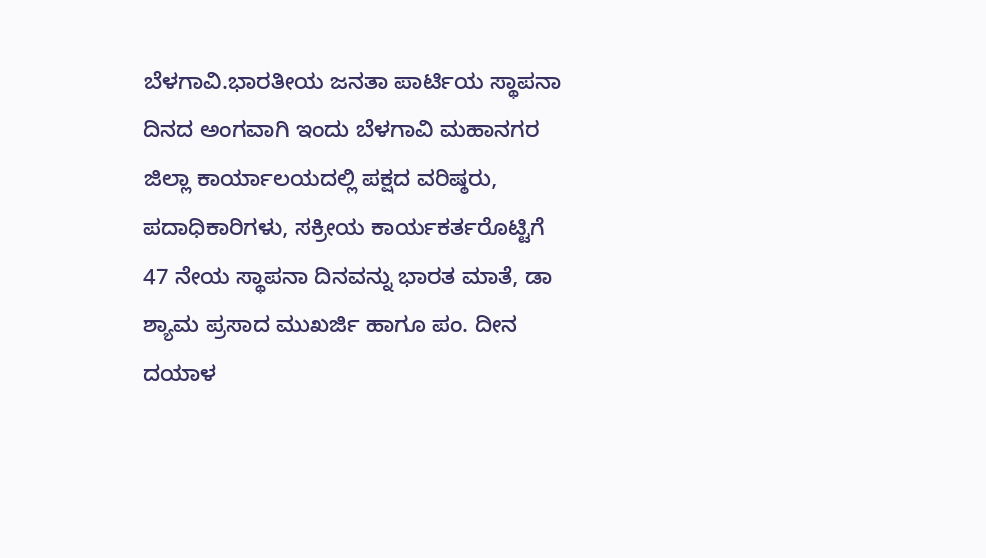ಬೆಳಗಾವಿ.ಭಾರತೀಯ ಜನತಾ ಪಾರ್ಟಿಯ ಸ್ಥಾಪನಾ ದಿನದ ಅಂಗವಾಗಿ ಇಂದು ಬೆಳಗಾವಿ ಮಹಾನಗರ ಜಿಲ್ಲಾ ಕಾರ್ಯಾಲಯದಲ್ಲಿ ಪಕ್ಷದ ವರಿಷ್ಠರು, ಪದಾಧಿಕಾರಿಗಳು, ಸಕ್ರೀಯ ಕಾರ್ಯಕರ್ತರೊಟ್ಟಿಗೆ 47 ನೇಯ ಸ್ಥಾಪನಾ ದಿನವನ್ನು ಭಾರತ ಮಾತೆ, ಡಾ ಶ್ಯಾಮ ಪ್ರಸಾದ ಮುಖರ್ಜಿ ಹಾಗೂ ಪಂ. ದೀನ ದಯಾಳ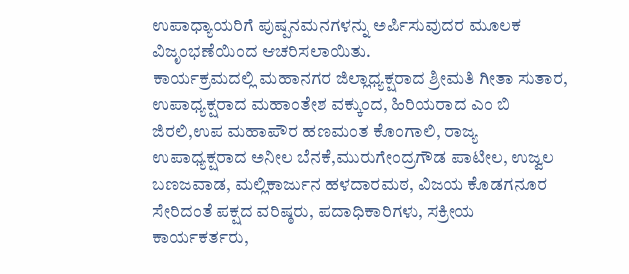ಉಪಾಧ್ಯಾಯರಿಗೆ ಪುಷ್ಪನಮನಗಳನ್ನು ಅರ್ಪಿಸುವುದರ ಮೂಲಕ ವಿಜೃಂಭಣೆಯಿಂದ ಆಚರಿಸಲಾಯಿತು.
ಕಾರ್ಯಕ್ರಮದಲ್ಲಿ ಮಹಾನಗರ ಜಿಲ್ಲಾಧ್ಯಕ್ಷರಾದ ಶ್ರೀಮತಿ ಗೀತಾ ಸುತಾರ, ಉಪಾಧ್ಯಕ್ಷರಾದ ಮಹಾಂತೇಶ ವಕ್ಕುಂದ, ಹಿರಿಯರಾದ ಎಂ ಬಿ ಜಿರಲಿ,ಉಪ ಮಹಾಪೌರ ಹಣಮಂತ ಕೊಂಗಾಲಿ, ರಾಜ್ಯ ಉಪಾಧ್ಯಕ್ಷರಾದ ಅನೀಲ ಬೆನಕೆ,ಮುರುಗೇಂದ್ರಗೌಡ ಪಾಟೀಲ, ಉಜ್ವಲ ಬಣಜವಾಡ, ಮಲ್ಲಿಕಾರ್ಜುನ ಹಳದಾರಮಠ, ವಿಜಯ ಕೊಡಗನೂರ ಸೇರಿದಂತೆ ಪಕ್ಷದ ವರಿಷ್ಠರು, ಪದಾಧಿಕಾರಿಗಳು, ಸಕ್ರೀಯ ಕಾರ್ಯಕರ್ತರು,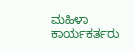ಮಹಿಳಾ ಕಾರ್ಯಕರ್ತರು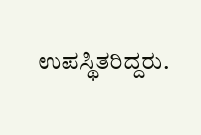ಉಪಸ್ಥಿತರಿದ್ದರು.